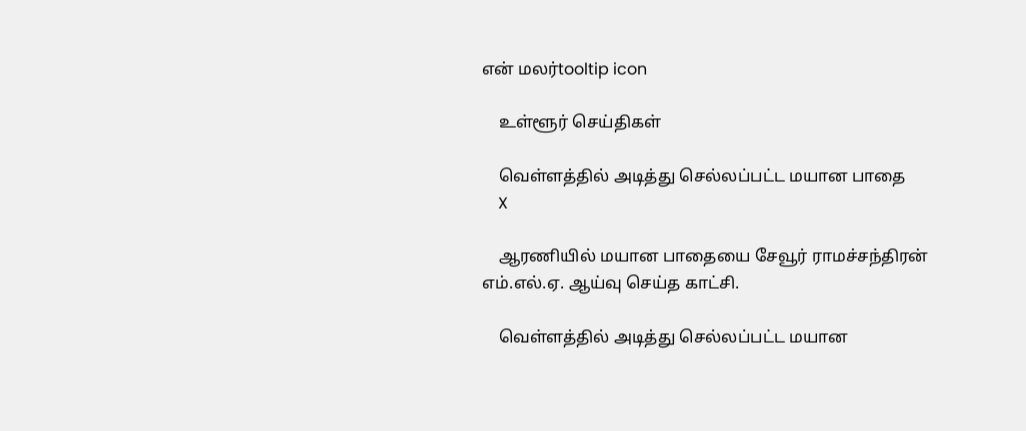என் மலர்tooltip icon

    உள்ளூர் செய்திகள்

    வெள்ளத்தில் அடித்து செல்லப்பட்ட மயான பாதை
    X

    ஆரணியில் மயான பாதையை சேவூர் ராமச்சந்திரன் எம்.எல்.ஏ. ஆய்வு செய்த காட்சி.

    வெள்ளத்தில் அடித்து செல்லப்பட்ட மயான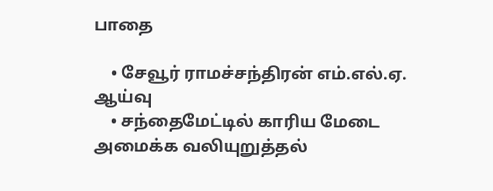பாதை

    • சேவூர் ராமச்சந்திரன் எம்.எல்.ஏ. ஆய்வு
    • சந்தைமேட்டில் காரிய மேடை அமைக்க வலியுறுத்தல்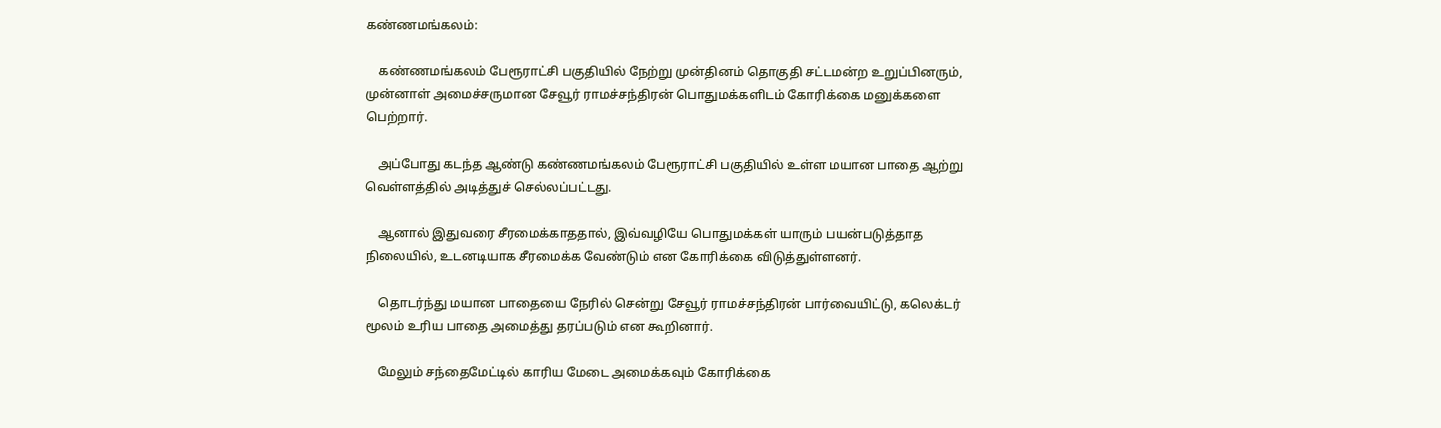கண்ணமங்கலம்:

    கண்ணமங்கலம் பேரூராட்சி பகுதியில் நேற்று முன்தினம் தொகுதி சட்டமன்ற உறுப்பினரும், முன்னாள் அமைச்சருமான சேவூர் ராமச்சந்திரன் பொதுமக்களிடம் கோரிக்கை மனுக்களை பெற்றார்.

    அப்போது கடந்த ஆண்டு கண்ணமங்கலம் பேரூராட்சி பகுதியில் உள்ள மயான பாதை ஆற்று வெள்ளத்தில் அடித்துச் செல்லப்பட்டது.

    ஆனால் இதுவரை சீரமைக்காததால், இவ்வழியே பொதுமக்கள் யாரும் பயன்படுத்தாத நிலையில், உடனடியாக சீரமைக்க வேண்டும் என கோரிக்கை விடுத்துள்ளனர்.

    தொடர்ந்து மயான பாதையை நேரில் சென்று சேவூர் ராமச்சந்திரன் பார்வையிட்டு, கலெக்டர் மூலம் உரிய பாதை அமைத்து தரப்படும் என கூறினார்.

    மேலும் சந்தைமேட்டில் காரிய மேடை அமைக்கவும் கோரிக்கை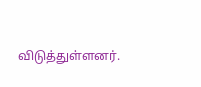விடுத்துள்ளனர்.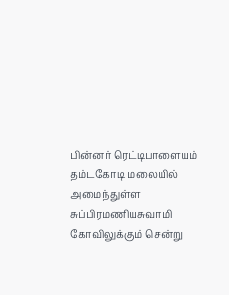பின்னர் ரெட்டிபாளையம் தம்டகோடி மலையில் அமைந்துள்ள சுப்பிரமணியசுவாமி கோவிலுக்கும் சென்று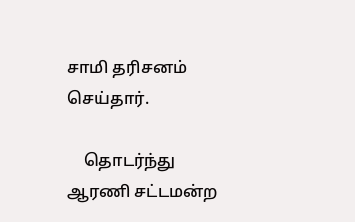சாமி தரிசனம் செய்தார்.

    தொடர்ந்து ஆரணி சட்டமன்ற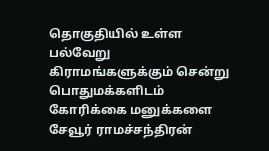தொகுதியில் உள்ள பல்வேறு கிராமங்களுக்கும் சென்று பொதுமக்களிடம் கோரிக்கை மனுக்களை சேவூர் ராமச்சந்திரன்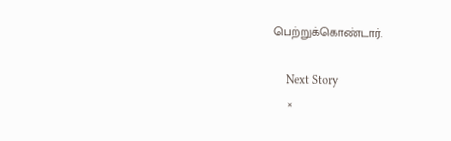பெற்றுக்கொண்டார்.

    Next Story
    ×